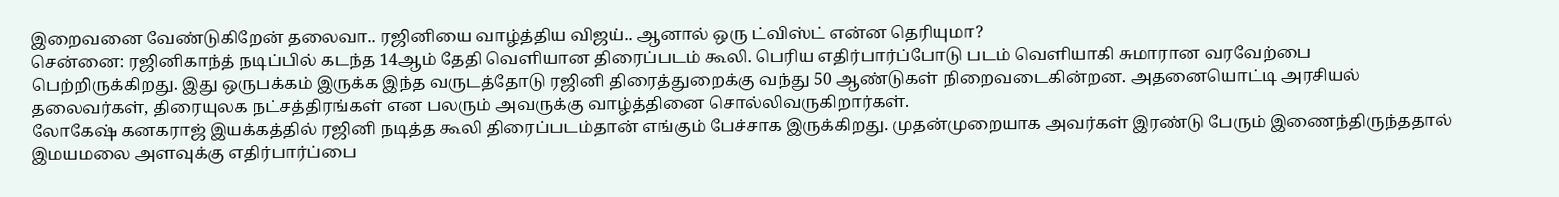இறைவனை வேண்டுகிறேன் தலைவா.. ரஜினியை வாழ்த்திய விஜய்.. ஆனால் ஒரு ட்விஸ்ட் என்ன தெரியுமா?
சென்னை: ரஜினிகாந்த் நடிப்பில் கடந்த 14ஆம் தேதி வெளியான திரைப்படம் கூலி. பெரிய எதிர்பார்ப்போடு படம் வெளியாகி சுமாரான வரவேற்பை பெற்றிருக்கிறது. இது ஒருபக்கம் இருக்க இந்த வருடத்தோடு ரஜினி திரைத்துறைக்கு வந்து 50 ஆண்டுகள் நிறைவடைகின்றன. அதனையொட்டி அரசியல் தலைவர்கள், திரையுலக நட்சத்திரங்கள் என பலரும் அவருக்கு வாழ்த்தினை சொல்லிவருகிறார்கள்.
லோகேஷ் கனகராஜ் இயக்கத்தில் ரஜினி நடித்த கூலி திரைப்படம்தான் எங்கும் பேச்சாக இருக்கிறது. முதன்முறையாக அவர்கள் இரண்டு பேரும் இணைந்திருந்ததால் இமயமலை அளவுக்கு எதிர்பார்ப்பை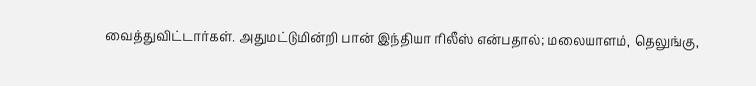வைத்துவிட்டார்கள். அதுமட்டுமின்றி பான் இந்தியா ரிலீஸ் என்பதால்; மலையாளம், தெலுங்கு,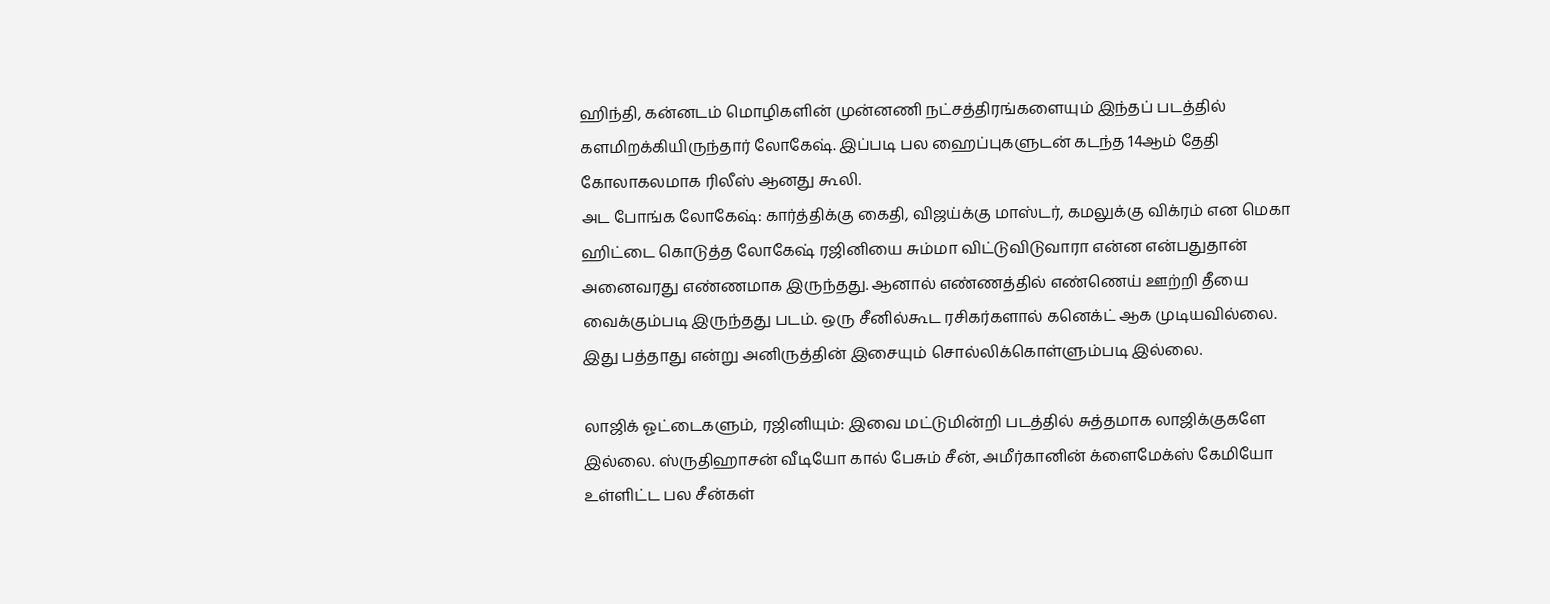ஹிந்தி, கன்னடம் மொழிகளின் முன்னணி நட்சத்திரங்களையும் இந்தப் படத்தில் களமிறக்கியிருந்தார் லோகேஷ். இப்படி பல ஹைப்புகளுடன் கடந்த 14ஆம் தேதி கோலாகலமாக ரிலீஸ் ஆனது கூலி.
அட போங்க லோகேஷ்: கார்த்திக்கு கைதி, விஜய்க்கு மாஸ்டர், கமலுக்கு விக்ரம் என மெகா ஹிட்டை கொடுத்த லோகேஷ் ரஜினியை சும்மா விட்டுவிடுவாரா என்ன என்பதுதான் அனைவரது எண்ணமாக இருந்தது. ஆனால் எண்ணத்தில் எண்ணெய் ஊற்றி தீயை வைக்கும்படி இருந்தது படம். ஒரு சீனில்கூட ரசிகர்களால் கனெக்ட் ஆக முடியவில்லை. இது பத்தாது என்று அனிருத்தின் இசையும் சொல்லிக்கொள்ளும்படி இல்லை.

லாஜிக் ஓட்டைகளும், ரஜினியும்: இவை மட்டுமின்றி படத்தில் சுத்தமாக லாஜிக்குகளே இல்லை. ஸ்ருதிஹாசன் வீடியோ கால் பேசும் சீன், அமீர்கானின் க்ளைமேக்ஸ் கேமியோ உள்ளிட்ட பல சீன்கள்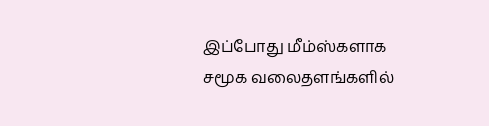இப்போது மீம்ஸ்களாக சமூக வலைதளங்களில்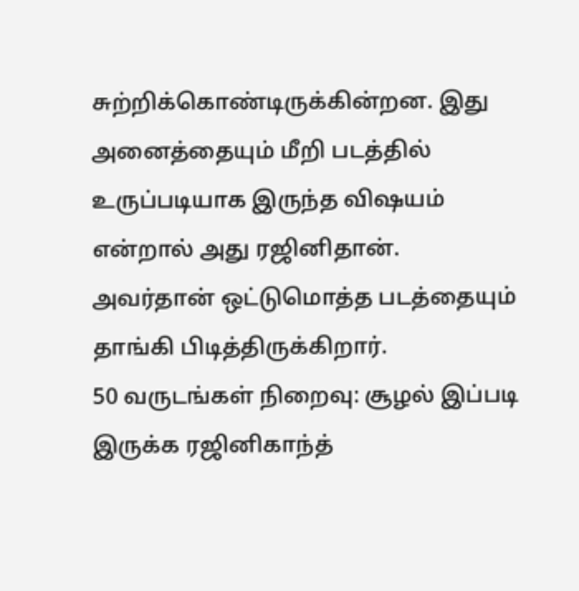சுற்றிக்கொண்டிருக்கின்றன. இது அனைத்தையும் மீறி படத்தில் உருப்படியாக இருந்த விஷயம் என்றால் அது ரஜினிதான். அவர்தான் ஒட்டுமொத்த படத்தையும் தாங்கி பிடித்திருக்கிறார்.
50 வருடங்கள் நிறைவு: சூழல் இப்படி இருக்க ரஜினிகாந்த்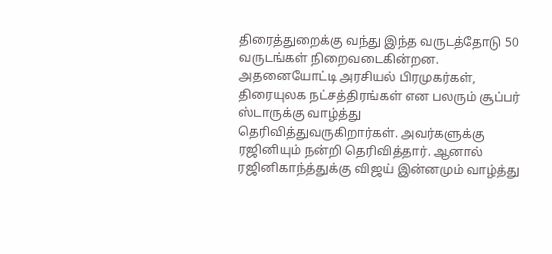திரைத்துறைக்கு வந்து இந்த வருடத்தோடு 50 வருடங்கள் நிறைவடைகின்றன. அதனையோட்டி அரசியல் பிரமுகர்கள், திரையுலக நட்சத்திரங்கள் என பலரும் சூப்பர் ஸ்டாருக்கு வாழ்த்து தெரிவித்துவருகிறார்கள். அவர்களுக்கு ரஜினியும் நன்றி தெரிவித்தார். ஆனால் ரஜினிகாந்த்துக்கு விஜய் இன்னமும் வாழ்த்து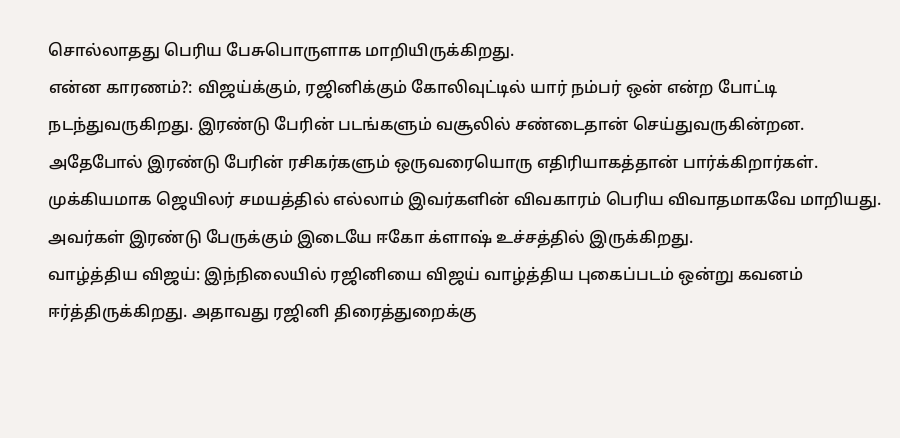சொல்லாதது பெரிய பேசுபொருளாக மாறியிருக்கிறது.
என்ன காரணம்?: விஜய்க்கும், ரஜினிக்கும் கோலிவுட்டில் யார் நம்பர் ஒன் என்ற போட்டி நடந்துவருகிறது. இரண்டு பேரின் படங்களும் வசூலில் சண்டைதான் செய்துவருகின்றன. அதேபோல் இரண்டு பேரின் ரசிகர்களும் ஒருவரையொரு எதிரியாகத்தான் பார்க்கிறார்கள். முக்கியமாக ஜெயிலர் சமயத்தில் எல்லாம் இவர்களின் விவகாரம் பெரிய விவாதமாகவே மாறியது. அவர்கள் இரண்டு பேருக்கும் இடையே ஈகோ க்ளாஷ் உச்சத்தில் இருக்கிறது.
வாழ்த்திய விஜய்: இந்நிலையில் ரஜினியை விஜய் வாழ்த்திய புகைப்படம் ஒன்று கவனம் ஈர்த்திருக்கிறது. அதாவது ரஜினி திரைத்துறைக்கு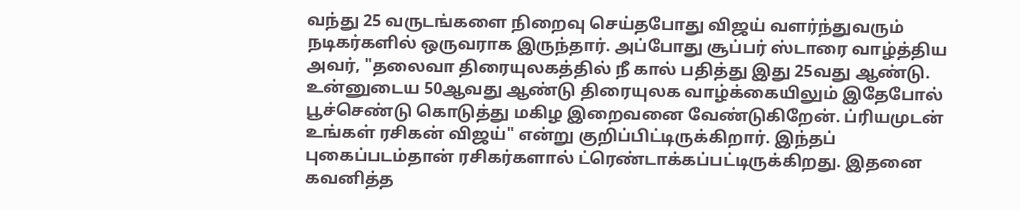வந்து 25 வருடங்களை நிறைவு செய்தபோது விஜய் வளர்ந்துவரும் நடிகர்களில் ஒருவராக இருந்தார். அப்போது சூப்பர் ஸ்டாரை வாழ்த்திய அவர், "தலைவா திரையுலகத்தில் நீ கால் பதித்து இது 25வது ஆண்டு. உன்னுடைய 50ஆவது ஆண்டு திரையுலக வாழ்க்கையிலும் இதேபோல் பூச்செண்டு கொடுத்து மகிழ இறைவனை வேண்டுகிறேன். ப்ரியமுடன் உங்கள் ரசிகன் விஜய்" என்று குறிப்பிட்டிருக்கிறார். இந்தப் புகைப்படம்தான் ரசிகர்களால் ட்ரெண்டாக்கப்பட்டிருக்கிறது. இதனை கவனித்த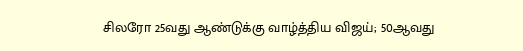சிலரோ 25வது ஆண்டுக்கு வாழ்த்திய விஜய்; 50ஆவது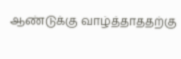ஆண்டுக்கு வாழ்த்தாததற்கு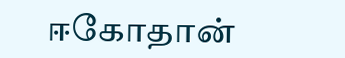ஈகோதான்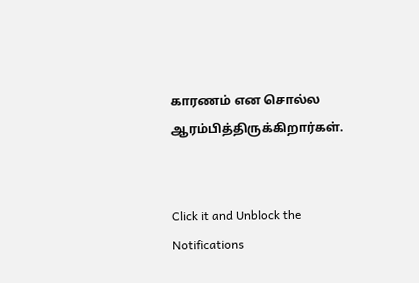காரணம் என சொல்ல ஆரம்பித்திருக்கிறார்கள்.


Click it and Unblock the Notifications